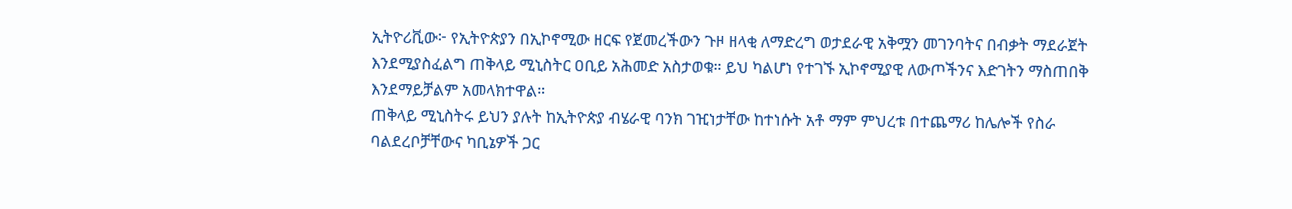ኢትዮሪቪው፦ የኢትዮጵያን በኢኮኖሚው ዘርፍ የጀመረችውን ጉዞ ዘላቂ ለማድረግ ወታደራዊ አቅሟን መገንባትና በብቃት ማደራጀት እንደሚያስፈልግ ጠቅላይ ሚኒስትር ዐቢይ አሕመድ አስታወቁ። ይህ ካልሆነ የተገኙ ኢኮኖሚያዊ ለውጦችንና እድገትን ማስጠበቅ እንደማይቻልም አመላክተዋል።
ጠቅላይ ሚኒስትሩ ይህን ያሉት ከኢትዮጵያ ብሄራዊ ባንክ ገዢነታቸው ከተነሱት አቶ ማም ምህረቱ በተጨማሪ ከሌሎች የስራ ባልደረቦቻቸውና ካቢኔዎች ጋር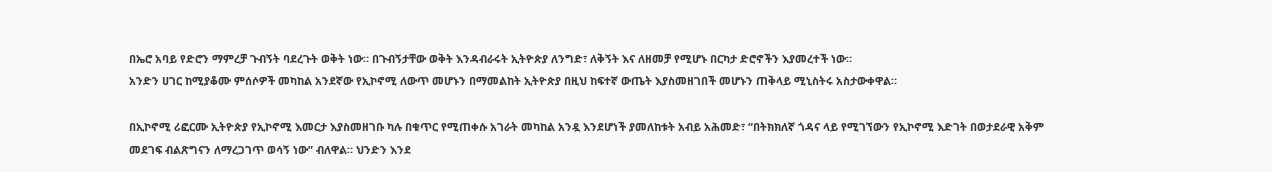በኤሮ አባይ የድሮን ማምረቻ ጉብኝት ባደረጉት ወቅት ነው። በጉብኝታቸው ወቅት እንዳብራሩት ኢትዮጵያ ለንግድ፣ ለቅኝት እና ለዘመቻ የሚሆኑ በርካታ ድሮኖችን እያመረተች ነው።
አንድን ሀገር ከሚያቆሙ ምሰሶዎች መካከል አንደኛው የኢኮኖሚ ለውጥ መሆኑን በማመልከት ኢትዮጵያ በዚህ ከፍተኛ ውጤት እያስመዘገበች መሆኑን ጠቅላይ ሚኒስትሩ አስታውቀዋል።

በኢኮኖሚ ሪፎርሙ ኢትዮጵያ የኢኮኖሚ እመርታ እያስመዘገቡ ካሉ በቁጥር የሚጠቀሱ አገራት መካከል አንዷ እንደሆነች ያመለከቱት አብይ አሕመድ፣ “በትክክለኛ ጎዳና ላይ የሚገኘውን የኢኮኖሚ እድገት በወታደራዊ አቅም መደገፍ ብልጽግናን ለማረጋገጥ ወሳኝ ነው” ብለዋል። ህንድን እንደ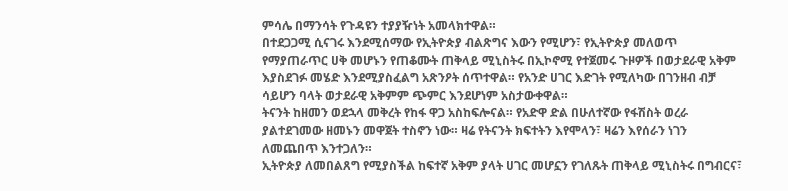ምሳሌ በማንሳት የጉዳዩን ተያያዥነት አመላክተዋል።
በተደጋጋሚ ሲናገሩ እንደሚሰማው የኢትዮጵያ ብልጽግና እውን የሚሆን፣ የኢትዮጵያ መለወጥ የማያጠራጥር ሀቅ መሆኑን የጠቆሙት ጠቅላይ ሚኒስትሩ በኢኮኖሚ የተጀመሩ ጉዞዎች በወታደራዊ አቅም እያስደገፉ መሄድ እንደሚያስፈልግ አጽንዖት ሰጥተዋል። የአንድ ሀገር እድገት የሚለካው በገንዘብ ብቻ ሳይሆን ባላት ወታደራዊ አቅምም ጭምር እንደሆነም አስታውቀዋል።
ትናንት ከዘመን ወደኋላ መቅረት የከፋ ዋጋ አስከፍሎናል። የአድዋ ድል በሁለተኛው የፋሽስት ወረራ ያልተደገመው ዘመኑን መዋጀት ተስኖን ነው። ዛሬ የትናንት ክፍተትን እየሞላን፣ ዛሬን እየሰራን ነገን ለመጨበጥ እንተጋለን።
ኢትዮጵያ ለመበልጸግ የሚያስችል ከፍተኛ አቅም ያላት ሀገር መሆኗን የገለጹት ጠቅላይ ሚኒስትሩ በግብርና፣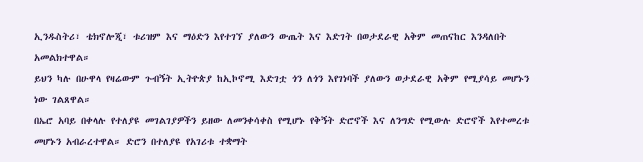ኢንዱስትሪ፣ ቴክኖሎጂ፣ ቱሪዝም እና ማዕድን እየተገኘ ያለውን ውጤት እና እድገት በወታደራዊ አቅም መጠናከር እንዳለበት አመልክተዋል።
ይህን ካሉ በሁዋላ የዛሬውም ጉብኝት ኢትዮጵያ ከኢኮኖሚ እድገቷ ጎን ለጎን እየገነባች ያለውን ወታደራዊ አቅም የሚያሳይ መሆኑን ነው ገልጸዋል።
በኤሮ አባይ በቀላሉ የተለያዩ መገልገያዎችን ይዘው ለመንቀሳቀስ የሚሆኑ የቅኝት ድሮኖች እና ለንግድ የሚውሉ ድሮኖች እየተመረቱ መሆኑን አብራረተዋል። ድሮን በተለያዩ የአገሪቱ ተቋማት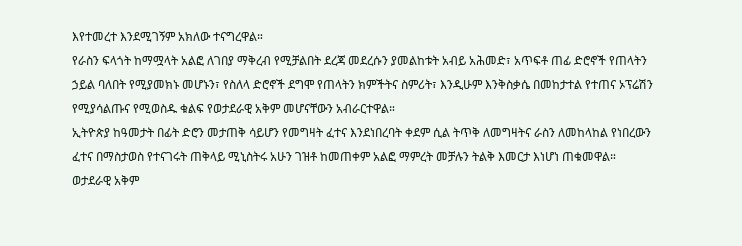እየተመረተ እንደሚገኝም አክለው ተናግረዋል።
የራስን ፍላጎት ከማሟላት አልፎ ለገበያ ማቅረብ የሚቻልበት ደረጃ መደረሱን ያመልከቱት አብይ አሕመድ፣ አጥፍቶ ጠፊ ድሮኖች የጠላትን ኃይል ባለበት የሚያመክኑ መሆኑን፣ የስለላ ድሮኖች ደግሞ የጠላትን ክምችትና ስምሪት፣ እንዲሁም እንቅስቃሴ በመከታተል የተጠና ኦፕሬሽን የሚያሳልጡና የሚወስዱ ቁልፍ የወታደራዊ አቅም መሆናቸውን አብራርተዋል።
ኢትዮጵያ ከዓመታት በፊት ድሮን መታጠቅ ሳይሆን የመግዛት ፈተና እንደነበረባት ቀደም ሲል ትጥቅ ለመግዛትና ራስን ለመከላከል የነበረውን ፈተና በማስታወስ የተናገሩት ጠቅላይ ሚኒስትሩ አሁን ገዝቶ ከመጠቀም አልፎ ማምረት መቻሉን ትልቅ እመርታ እነሆነ ጠቁመዋል።
ወታደራዊ አቅም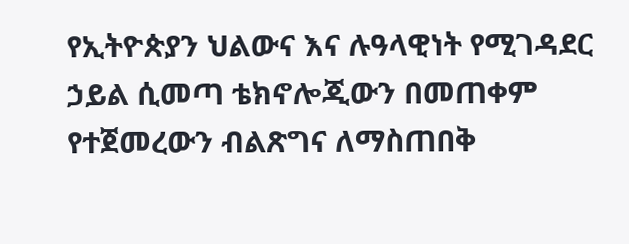የኢትዮጵያን ህልውና እና ሉዓላዊነት የሚገዳደር ኃይል ሲመጣ ቴክኖሎጂውን በመጠቀም የተጀመረውን ብልጽግና ለማስጠበቅ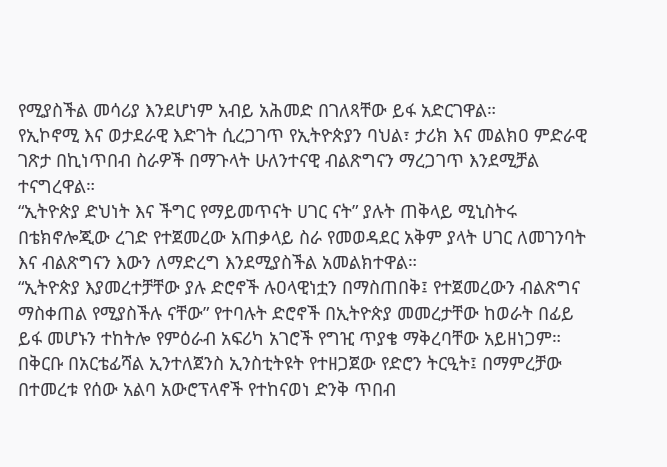የሚያስችል መሳሪያ እንደሆነም አብይ አሕመድ በገለጻቸው ይፋ አድርገዋል።
የኢኮኖሚ እና ወታደራዊ እድገት ሲረጋገጥ የኢትዮጵያን ባህል፣ ታሪክ እና መልክዐ ምድራዊ ገጽታ በኪነጥበብ ስራዎች በማጉላት ሁለንተናዊ ብልጽግናን ማረጋገጥ እንደሚቻል ተናግረዋል።
“ኢትዮጵያ ድህነት እና ችግር የማይመጥናት ሀገር ናት” ያሉት ጠቅላይ ሚኒስትሩ በቴክኖሎጂው ረገድ የተጀመረው አጠቃላይ ስራ የመወዳደር አቅም ያላት ሀገር ለመገንባት እና ብልጽግናን እውን ለማድረግ እንደሚያስችል አመልክተዋል።
“ኢትዮጵያ እያመረተቻቸው ያሉ ድሮኖች ሉዐላዊነቷን በማስጠበቅ፤ የተጀመረውን ብልጽግና ማስቀጠል የሚያስችሉ ናቸው” የተባሉት ድሮኖች በኢትዮጵያ መመረታቸው ከወራት በፊይ ይፋ መሆኑን ተከትሎ የምዕራብ አፍሪካ አገሮች የግዢ ጥያቄ ማቅረባቸው አይዘነጋም።
በቅርቡ በአርቴፊሻል ኢንተለጀንስ ኢንስቲትዩት የተዘጋጀው የድሮን ትርዒት፤ በማምረቻው በተመረቱ የሰው አልባ አውሮፕላኖች የተከናወነ ድንቅ ጥበብ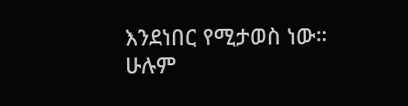እንደነበር የሚታወስ ነው።
ሁሉም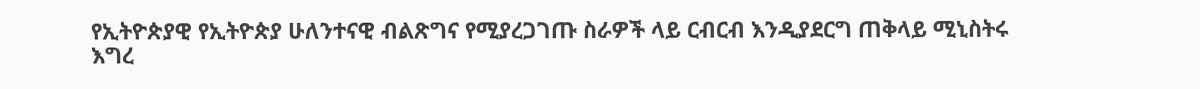የኢትዮጵያዊ የኢትዮጵያ ሁለንተናዊ ብልጽግና የሚያረጋገጡ ስራዎች ላይ ርብርብ እንዲያደርግ ጠቅላይ ሚኒስትሩ እግረ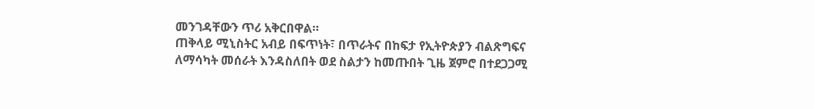መንገዳቸውን ጥሪ አቅርበዋል።
ጠቅላይ ሚኒስትር አብይ በፍጥነት፣ በጥራትና በከፍታ የኢትዮጵያን ብልጽግፍና ለማሳካት መሰራት እንዳስለበት ወደ ስልታን ከመጡበት ጊዜ ጀምሮ በተደጋጋሚ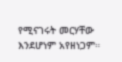የሚናገሩት መርሃቸው እንደሆነም አየዘነጋም።